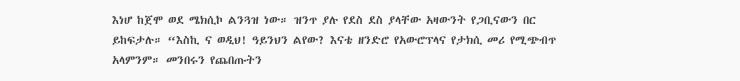እነሆ ከጀሞ ወደ ሜክሲኮ ልንጓዝ ነው። ዝንጥ ያሉ የደስ ደስ ያላቸው አዛውንት የጋቢናውን በር ይከፍታሉ። “እስኪ ና ወዲህ! ዓይንህን ልየው? እናቴ ዘንድሮ የአውሮፕላና የታክሲ መሪ የሚጭብጥ አላምንም። መንበሩን የጨበጡትን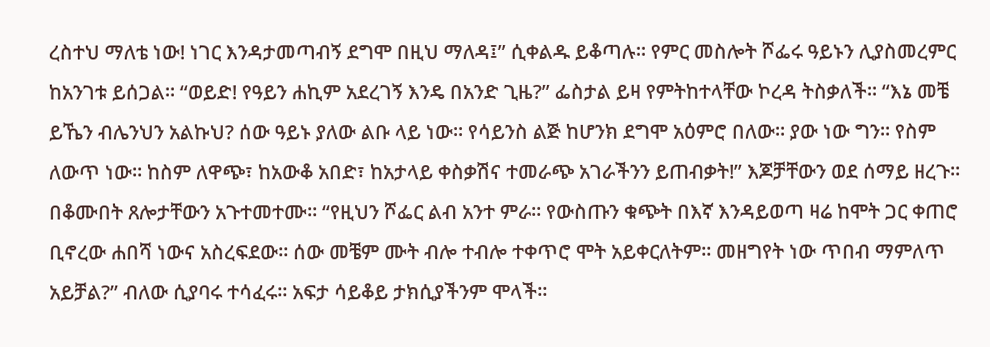ረስተህ ማለቴ ነው! ነገር እንዳታመጣብኝ ደግሞ በዚህ ማለዳ፤” ሲቀልዱ ይቆጣሉ። የምር መስሎት ሾፌሩ ዓይኑን ሊያስመረምር ከአንገቱ ይሰጋል። “ወይድ! የዓይን ሐኪም አደረገኝ እንዴ በአንድ ጊዜ?” ፌስታል ይዛ የምትከተላቸው ኮረዳ ትስቃለች። “እኔ መቼ ይኼን ብሌንህን አልኩህ? ሰው ዓይኑ ያለው ልቡ ላይ ነው። የሳይንስ ልጅ ከሆንክ ደግሞ አዕምሮ በለው። ያው ነው ግን። የስም ለውጥ ነው። ከስም ለዋጭ፣ ከአውቆ አበድ፣ ከአታላይ ቀስቃሽና ተመራጭ አገራችንን ይጠብቃት!” እጆቻቸውን ወደ ሰማይ ዘረጉ። በቆሙበት ጸሎታቸውን አጉተመተሙ። “የዚህን ሾፌር ልብ አንተ ምራ። የውስጡን ቁጭት በእኛ እንዳይወጣ ዛሬ ከሞት ጋር ቀጠሮ ቢኖረው ሐበሻ ነውና አስረፍደው። ሰው መቼም ሙት ብሎ ተብሎ ተቀጥሮ ሞት አይቀርለትም። መዘግየት ነው ጥበብ ማምለጥ አይቻል?” ብለው ሲያባሩ ተሳፈሩ። አፍታ ሳይቆይ ታክሲያችንም ሞላች።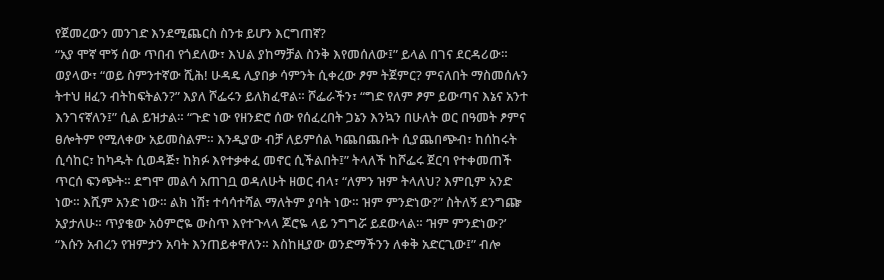የጀመረውን መንገድ እንደሚጨርስ ስንቱ ይሆን እርግጠኛ?
“አያ ሞኛ ሞኝ ሰው ጥበብ የጎደለው፣ እህል ያከማቻል ስንቅ እየመሰለው፤” ይላል በገና ደርዳሪው። ወያላው፣ “ወይ ስምንተኛው ሺሕ! ሁዳዴ ሊያበቃ ሳምንት ሲቀረው ፆም ትጀምር? ምናለበት ማስመሰሉን ትተህ ዘፈን ብትከፍትልን?” እያለ ሾፌሩን ይለክፈዋል። ሾፌራችን፣ “ግድ የለም ፆም ይውጣና እኔና አንተ እንገናኛለን፤” ሲል ይዝታል። “ጉድ ነው የዘንድሮ ሰው የሰፈረበት ጋኔን እንኳን በሁለት ወር በዓመት ፆምና ፀሎትም የሚለቀው አይመስልም። እንዲያው ብቻ ለይምሰል ካጨበጨቡት ሲያጨበጭብ፣ ከሰከሩት ሲሳከር፣ ከካዱት ሲወዳጅ፣ ከክፉ እየተቃቀፈ መኖር ሲችልበት፤” ትላለች ከሾፌሩ ጀርባ የተቀመጠች ጥርሰ ፍንጭት። ደግሞ መልሳ አጠገቧ ወዳለሁት ዘወር ብላ፣ “ለምን ዝም ትላለህ? እምቢም አንድ ነው። እሺም አንድ ነው። ልክ ነሽ፣ ተሳሳተሻል ማለትም ያባት ነው። ዝም ምንድነው?” ስትለኝ ደንግጬ አያታለሁ። ጥያቄው አዕምሮዬ ውስጥ እየተጉላላ ጆሮዬ ላይ ንግግሯ ይደውላል። ‘ዝም ምንድነው?’
“እሱን አብረን የዝምታን አባት እንጠይቀዋለን። እስከዚያው ወንድማችንን ለቀቅ አድርጊው፤” ብሎ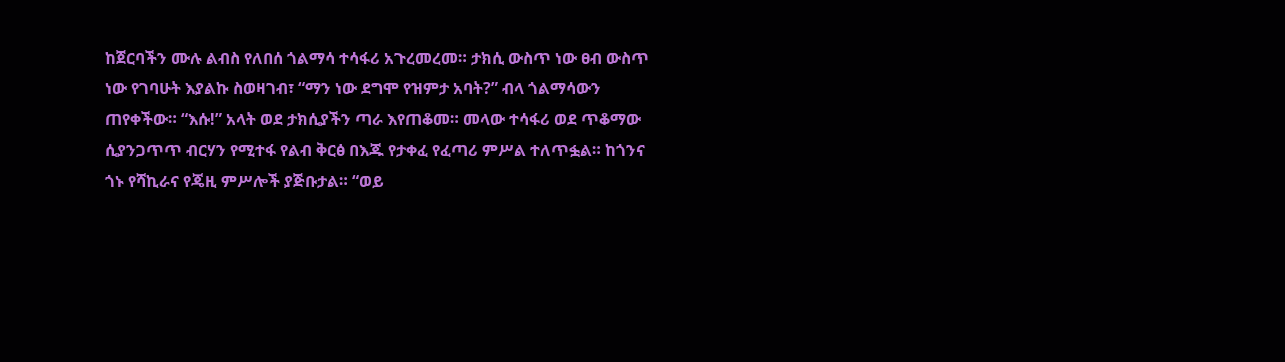ከጀርባችን ሙሉ ልብስ የለበሰ ጎልማሳ ተሳፋሪ አጉረመረመ። ታክሲ ውስጥ ነው ፀብ ውስጥ ነው የገባሁት እያልኩ ስወዛገብ፣ “ማን ነው ደግሞ የዝምታ አባት?” ብላ ጎልማሳውን ጠየቀችው። “እሱ!” አላት ወደ ታክሲያችን ጣራ እየጠቆመ። መላው ተሳፋሪ ወደ ጥቆማው ሲያንጋጥጥ ብርሃን የሚተፋ የልብ ቅርፅ በእጁ የታቀፈ የፈጣሪ ምሥል ተለጥፏል። ከጎንና ጎኑ የሻኪራና የጄዚ ምሥሎች ያጅቡታል። “ወይ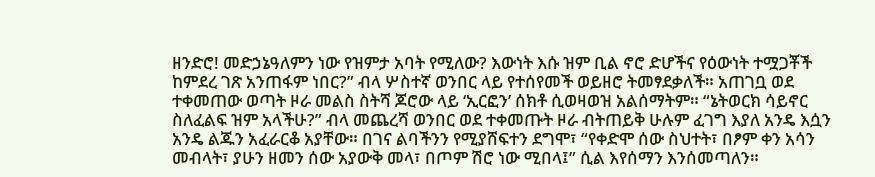ዘንድሮ! መድኃኔዓለምን ነው የዝምታ አባት የሚለው? እውነት እሱ ዝም ቢል ኖሮ ድሆችና የዕውነት ተሟጋቾች ከምደረ ገጽ አንጠፋም ነበር?” ብላ ሦስተኛ ወንበር ላይ የተሰየመች ወይዘሮ ትመፃደቃለች። አጠገቧ ወደ ተቀመጠው ወጣት ዞራ መልስ ስትሻ ጆሮው ላይ ‘ኢርፎን’ ሰክቶ ሲወዛወዝ አልሰማትም። “ኔትወርክ ሳይኖር ስለፈልፍ ዝም አላችሁ?” ብላ መጨረሻ ወንበር ወደ ተቀመጡት ዞራ ብትጠይቅ ሁሉም ፈገግ እያለ አንዴ እሷን አንዴ ልጁን አፈራርቆ አያቸው። በገና ልባችንን የሚያሸፍተን ደግሞ፣ “የቀድሞ ሰው ስህተት፣ በፆም ቀን አሳን መብላት፣ ያሁን ዘመን ሰው አያውቅ መላ፣ በጦም ሽሮ ነው ሚበላ፤” ሲል እየሰማን እንሰመጣለን።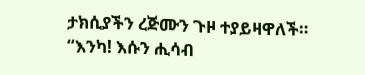ታክሲያችን ረጅሙን ጉዞ ተያይዛዋለች። “እንካ! እሱን ሒሳብ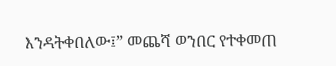እንዳትቀበለው፤” መጨሻ ወንበር የተቀመጠ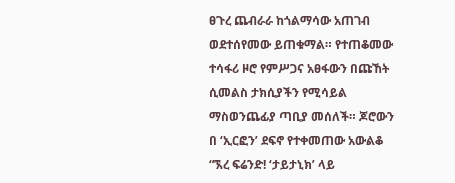ፀጉረ ጨብራራ ከጎልማሳው አጠገብ ወደተሰየመው ይጠቁማል። የተጠቆመው ተሳፋሪ ዞሮ የምሥጋና አፀፋውን በጩኸት ሲመልስ ታክሲያችን የሚሳይል ማስወንጨፊያ ጣቢያ መሰለች። ጆሮውን በ ‘ኢርፎን’ ደፍኖ የተቀመጠው አውልቆ “ኧረ ፍሬንድ! ‘ታይታኒክ’ ላይ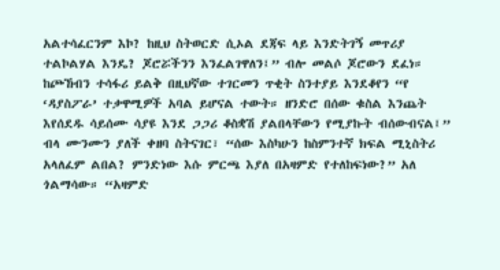አልተሳፈርንም እኮ? ከዚህ ስትወርድ ሲኦል ደጃፍ ላይ እንድትገኝ መጥሪያ ተልኮልሃል እንዴ? ጆሮሯችንን እንፈልገዋለን፤” ብሎ መልሶ ጆሮውን ደፈነ። ከጮኸብን ተሳፋሪ ይልቅ በዚህኛው ተገርመን ጥቂት ስንተያይ እንደቆየን “የ ‘ዳያስፖራ’ ተቃዋሚዎች አባል ይሆናል ተውት። ዘንድሮ በሰው ቁስል እንጨት እየሰደዱ ሳይሰሙ ሳያዩ እንደ ጋጋሪ ቆስቋሽ ያልበላቸውን የሚያኩት ብሰውብናል፤” ብላ ሙንሙን ያለች ቀዘባ ስትናገር፣ “ሰው እስካሁን ከስምንተኛ ክፍል ሚኒስትሪ አላለፈም ልበል? ምንድነው እሱ ምርጫ እያለ በአዛምድ የተለከፍነው?” አለ ጎልማሳው። “አዛምድ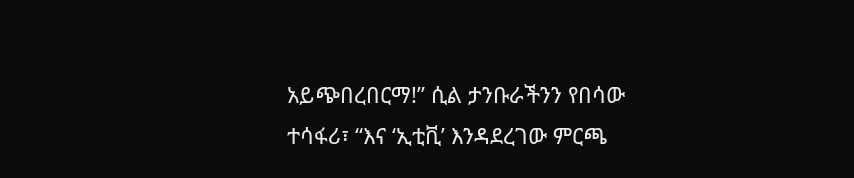አይጭበረበርማ!” ሲል ታንቡራችንን የበሳው ተሳፋሪ፣ “እና ‘ኢቲቪ’ እንዳደረገው ምርጫ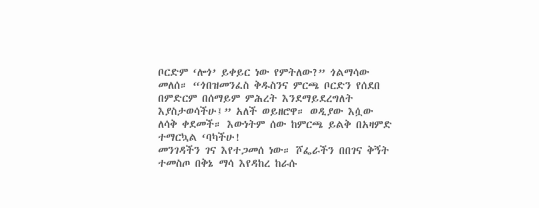ቦርድም ‘ሎጎ’ ይቀይር ነው የምትለው?” ጎልማሳው መለሰ። “ጎበዝመንፈስ ቅዱስንና ምርጫ ቦርድን የሰደበ በምድርም በሰማይም ምሕረት እንደማይደረግለት እያስታወሳችሁ፤” አለች ወይዘሮዋ። ወዲያው እሷው ለሳቅ ቀደመች። እውነትም ሰው ከምርጫ ይልቅ በአዛምድ ተማርኳል ‘ባካችሁ!
መንገዳችን ገና እየተጋመሰ ነው። ሾፌራችን በበገና ቅኝት ተመስጦ በቅኔ ማሳ እየዳከረ ከራሱ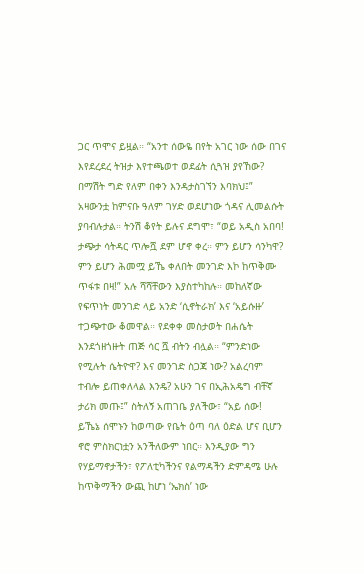ጋር ጥሞና ይዟል። “አንተ ሰውዬ በየት አገር ነው ሰው በገና እየደረደረ ትዝታ እየተጫወተ ወደፊት ሲጓዝ ያየኸው? በማሽት ግድ የለም በቀን እንዳታስገኘን እባክህ፤” አዛውንቷ ከምናቡ ዓለም ገሃድ ወደሆነው ጎዳና ሊመልሱት ያባብሉታል። ትንሽ ቆየት ይሉና ደግሞ፣ “ወይ አዲስ አበባ! ታጭታ ሳትዳር ጥሎሿ ደም ሆኖ ቀረ። ምን ይሆን ሳንካዋ? ምን ይሆን ሕመሟ ይኼ ቀለበት መንገድ እኮ ከጥቅሙ ጥፋቱ በዛ!” አሉ ሻሻቸውን እያስተካከሉ። መከለኛው የፍጥነት መንገድ ላይ አንድ ‘ሲኖትራክ’ እና ‘አይሱዙ’ ተጋጭተው ቆመዋል። የደቀቀ መስታወት በሐሴት እንደጎዘጎዙት ጠጅ ሳር ሿ ብትን ብሏል። “ምንድነው የሚሉት ሴትዮዋ? እና መንገድ ስጋጃ ነው? አልረባም ተብሎ ይጠቀለላል እንዴ? አሁን ገና በኢሕአዴግ ብቸኛ ታሪክ መጡ፤” ስትለኝ አጠገቤ ያለችው፣ “አይ ሰው! ይኼኔ ሰሞኑን ከወጣው የቤት ዕጣ ባለ ዕድል ሆና ቢሆን ኖሮ ምስክርነቷን አንችለውም ነበር። እንዲያው ግን የሃይማኖታችን፣ የፖለቲካችንና የልማዳችን ድምዳሜ ሁሉ ከጥቅማችን ውጪ ከሆነ ‘ኤክስ’ ነው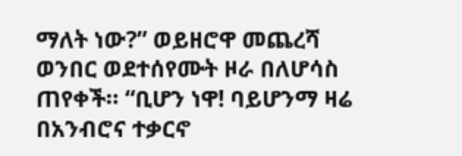ማለት ነው?” ወይዘሮዋ መጨረሻ ወንበር ወደተሰየሙት ዞራ በለሆሳስ ጠየቀች። “ቢሆን ነዋ! ባይሆንማ ዛሬ በአንብሮና ተቃርኖ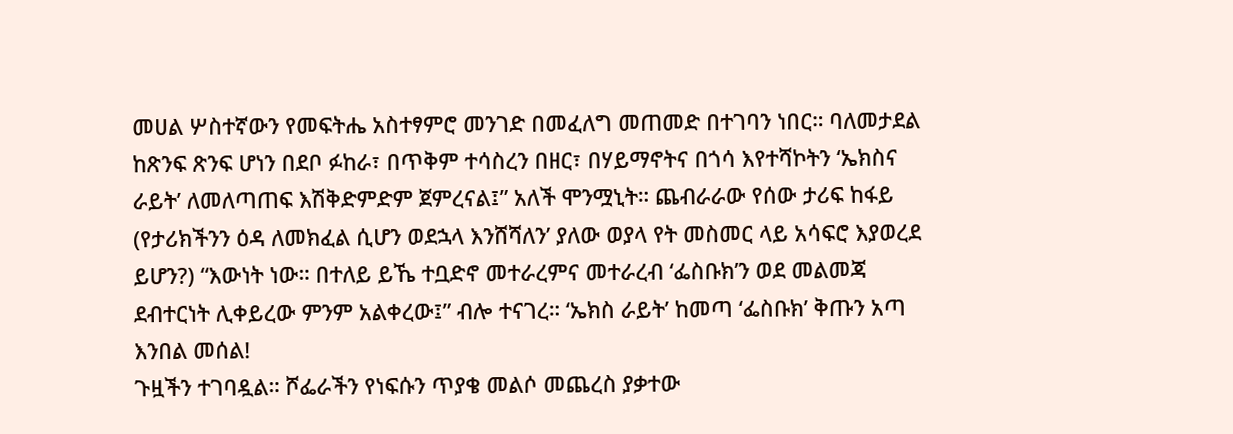መሀል ሦስተኛውን የመፍትሔ አስተፃምሮ መንገድ በመፈለግ መጠመድ በተገባን ነበር። ባለመታደል ከጽንፍ ጽንፍ ሆነን በደቦ ፉከራ፣ በጥቅም ተሳስረን በዘር፣ በሃይማኖትና በጎሳ እየተሻኮትን ‘ኤክስና ራይት’ ለመለጣጠፍ እሽቅድምድም ጀምረናል፤” አለች ሞንሟኒት። ጨብራራው የሰው ታሪፍ ከፋይ (የታሪክችንን ዕዳ ለመክፈል ሲሆን ወደኋላ እንሸሻለን’ ያለው ወያላ የት መስመር ላይ አሳፍሮ እያወረደ ይሆን?) “እውነት ነው። በተለይ ይኼ ተቧድኖ መተራረምና መተራረብ ‘ፌስቡክ’ን ወደ መልመጃ ደብተርነት ሊቀይረው ምንም አልቀረው፤” ብሎ ተናገረ። ‘ኤክስ ራይት’ ከመጣ ‘ፌስቡክ’ ቅጡን አጣ እንበል መሰል!
ጉዟችን ተገባዷል። ሾፌራችን የነፍሱን ጥያቄ መልሶ መጨረስ ያቃተው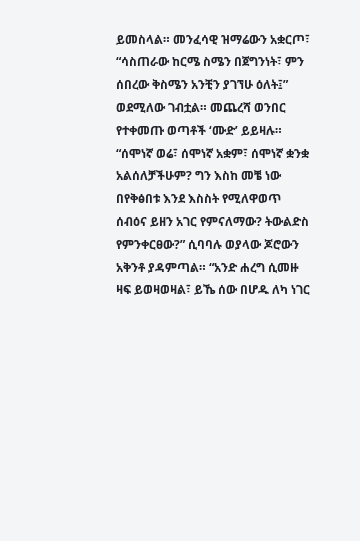ይመስላል። መንፈሳዊ ዝማሬውን አቋርጦ፣ “ሳስጠራው ከርሜ ስሜን በጀግንነት፣ ምን ሰበረው ቅስሜን አንቺን ያገኘሁ ዕለት፤” ወደሚለው ገብቷል። መጨረሻ ወንበር የተቀመጡ ወጣቶች ‘ሙድ’ ይይዛሉ። “ሰሞነኛ ወሬ፣ ሰሞነኛ አቋም፣ ሰሞነኛ ቋንቋ አልሰለቻችሁም? ግን እስከ መቼ ነው በየቅፅበቱ እንደ እስስት የሚለዋወጥ ሰብዕና ይዘን አገር የምናለማው? ትውልድስ የምንቀርፀው?” ሲባባሉ ወያላው ጆሮውን አቅንቶ ያዳምጣል። “አንድ ሐረግ ሲመዙ ዛፍ ይወዛወዛል፣ ይኼ ሰው በሆዱ ለካ ነገር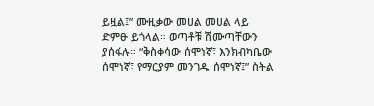ይዟል፤” ሙዚቃው መሀል መሀል ላይ ድምፁ ይጎላል። ወጣቶቹ ሽሙጣቸውን ያሰፋሉ። “ቅስቀሳው ሰሞነኛ፣ እንክብካቤው ሰሞነኛ፣ የማርያም መንገዱ ሰሞነኛ፤” ስትል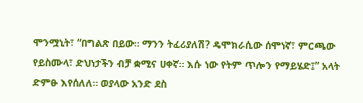ሞንሟኒት፣ “በግልጽ በይው። ማንን ትፈሪያለሽ? ዴሞክራሲው ሰሞነኛ፣ ምርጫው የይስሙላ፣ ድህነታችን ብቻ ቋሚና ሀቀኛ። እሱ ነው የትም ጥሎን የማይሄድ፤” አላት ድምፁ እየሰለለ። ወያላው አንድ ደስ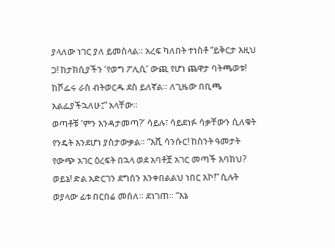ያላለው ነገር ያለ ይመስላል። አረፍ ካለበት ተነስቶ “ይቅርታ እዚህ ጋ! ከታክሲያችን ‘የወግ ፖሊሲ’ ውጪ የሆነ ጨዋታ ባትጫወቱ! ከሾፌሩ ራስ ብትወርዱ ደስ ይለኛል። ለጊዜው በቢጫ አልፌያችኋለሁ፤” አላቸው።
ወጣቶቹ ‘ምን እንዳታመጣ?’ ሳይሉ፣ ሳይደነፉ ሳቃቸውን ሲለቁት የንዴት እንደሆነ ያስታውቃል። “እሺ ሳንሱር! ከስንት ዓመታት የውጭ አገር ዕረፍት በኋላ ወደ አባቶቿ አገር መጣች እባክህ? ወይኔ! ድል አድርገን ደግሰን እንቀበልልህ ነበር እኮ!” ሲሉት ወያላው ፊቱ በርበሬ መሰለ። ደነገጠ። “እኔ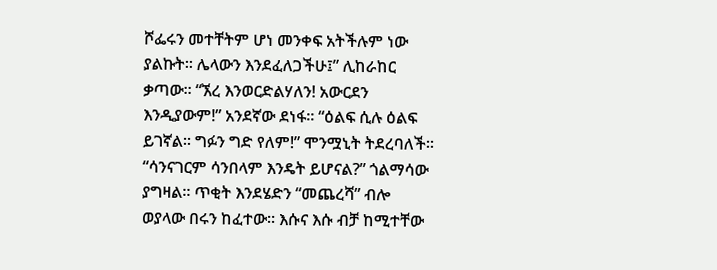ሾፌሩን መተቸትም ሆነ መንቀፍ አትችሉም ነው ያልኩት፡፡ ሌላውን እንደፈለጋችሁ፤” ሊከራከር ቃጣው። “ኧረ እንወርድልሃለን! አውርደን እንዲያውም!” አንደኛው ደነፋ። “ዕልፍ ሲሉ ዕልፍ ይገኛል። ግፉን ግድ የለም!” ሞንሟኒት ትደረባለች። “ሳንናገርም ሳንበላም እንዴት ይሆናል?” ጎልማሳው ያግዛል። ጥቂት እንደሄድን “መጨረሻ” ብሎ ወያላው በሩን ከፈተው። እሱና እሱ ብቻ ከሚተቸው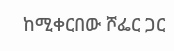ከሚቀርበው ሾፌር ጋር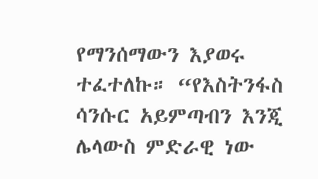የማንሰማውን እያወሩ ተፈተለኩ። “የእስትንፋስ ሳንሱር አይምጣብን እንጂ ሌላውስ ምድራዊ ነው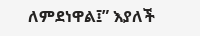ለምደነዋል፤” እያለች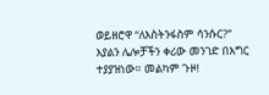ወይዘሮዋ “ለእስትንፋስም ሳንሱር?” እያልን ሌሎቻችን ቀሪው መንገድ በእግር ተያያዝነው። መልካም ጉዞ!